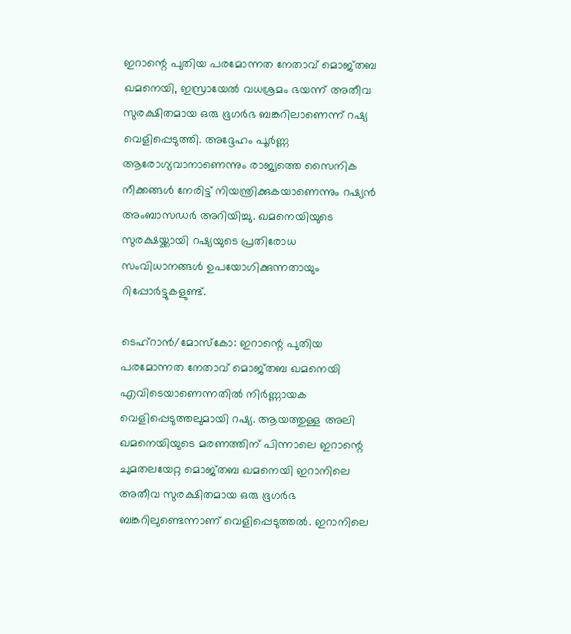ഇറാന്റെ പുതിയ പരമോന്നത നേതാവ് മൊജ്‌തബ ഖമനെയി, ഇസ്രായേൽ വധശ്രമം ഭയന്ന് അതീവ സുരക്ഷിതമായ ഒരു ഭൂഗർഭ ബങ്കറിലാണെന്ന് റഷ്യ വെളിപ്പെടുത്തി. അദ്ദേഹം പൂർണ്ണ ആരോഗ്യവാനാണെന്നും രാജ്യത്തെ സൈനിക നീക്കങ്ങൾ നേരിട്ട് നിയന്ത്രിക്കുകയാണെന്നും റഷ്യൻ അംബാസഡർ അറിയിച്ചു. ഖമനെയിയുടെ സുരക്ഷയ്ക്കായി റഷ്യയുടെ പ്രതിരോധ സംവിധാനങ്ങൾ ഉപയോഗിക്കുന്നതായും റിപ്പോർട്ടുകളുണ്ട്.

ടെഹ്‌റാൻ/മോസ്കോ: ഇറാന്റെ പുതിയ പരമോന്നത നേതാവ് മൊജ്‌തബ ഖമനെയി എവിടെയാണെന്നതിൽ നിർണ്ണായക വെളിപ്പെടുത്തലുമായി റഷ്യ. ആയത്തുള്ള അലി ഖമനെയിയുടെ മരണത്തിന് പിന്നാലെ ഇറാന്റെ ചുമതലയേറ്റ മൊജ്‌തബ ഖമനെയി ഇറാനിലെ അതീവ സുരക്ഷിതമായ ഒരു ഭൂഗർഭ ബങ്കറിലുണ്ടെന്നാണ് വെളിപ്പെടുത്തൽ. ഇറാനിലെ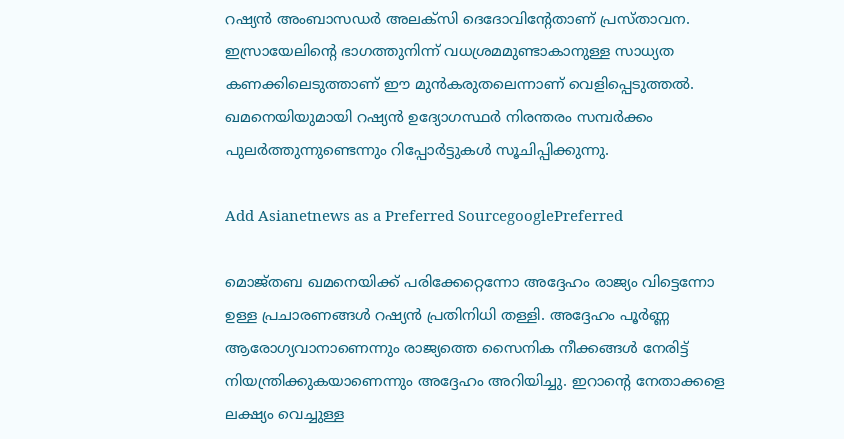റഷ്യൻ അംബാസഡർ അലക്‌സി ദെദോവിൻ്റേതാണ് പ്രസ്‌താവന. ഇസ്രായേലിന്റെ ഭാഗത്തുനിന്ന് വധശ്രമമുണ്ടാകാനുള്ള സാധ്യത കണക്കിലെടുത്താണ് ഈ മുൻകരുതലെന്നാണ് വെളിപ്പെടുത്തൽ. ഖമനെയിയുമായി റഷ്യൻ ഉദ്യോഗസ്ഥർ നിരന്തരം സമ്പർക്കം പുലർത്തുന്നുണ്ടെന്നും റിപ്പോർട്ടുകൾ സൂചിപ്പിക്കുന്നു.

Add Asianetnews as a Preferred SourcegooglePreferred

മൊജ്‌തബ ഖമനെയിക്ക് പരിക്കേറ്റെന്നോ അദ്ദേഹം രാജ്യം വിട്ടെന്നോ ഉള്ള പ്രചാരണങ്ങൾ റഷ്യൻ പ്രതിനിധി തള്ളി. അദ്ദേഹം പൂർണ്ണ ആരോഗ്യവാനാണെന്നും രാജ്യത്തെ സൈനിക നീക്കങ്ങൾ നേരിട്ട് നിയന്ത്രിക്കുകയാണെന്നും അദ്ദേഹം അറിയിച്ചു. ഇറാൻ്റെ നേതാക്കളെ ലക്ഷ്യം വെച്ചുള്ള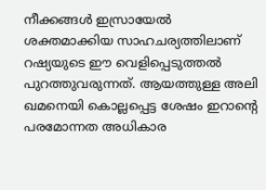നീക്കങ്ങൾ ഇസ്രായേൽ ശക്തമാക്കിയ സാഹചര്യത്തിലാണ് റഷ്യയുടെ ഈ വെളിപ്പെടുത്തൽ പുറത്തുവരുന്നത്. ആയത്തുള്ള അലി ഖമനെയി കൊല്ലപ്പെട്ട ശേഷം ഇറാന്റെ പരമോന്നത അധികാര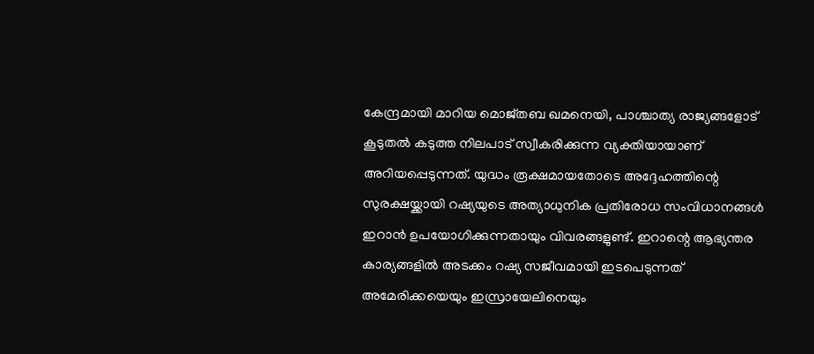കേന്ദ്രമായി മാറിയ മൊജ്‌തബ ഖമനെയി, പാശ്ചാത്യ രാജ്യങ്ങളോട് കൂടുതൽ കടുത്ത നിലപാട് സ്വീകരിക്കുന്ന വ്യക്തിയായാണ് അറിയപ്പെടുന്നത്. യുദ്ധം രൂക്ഷമായതോടെ അദ്ദേഹത്തിന്റെ സുരക്ഷയ്ക്കായി റഷ്യയുടെ അത്യാധുനിക പ്രതിരോധ സംവിധാനങ്ങൾ ഇറാൻ ഉപയോഗിക്കുന്നതായും വിവരങ്ങളുണ്ട്. ഇറാന്റെ ആഭ്യന്തര കാര്യങ്ങളിൽ അടക്കം റഷ്യ സജീവമായി ഇടപെടുന്നത് അമേരിക്കയെയും ഇസ്രായേലിനെയും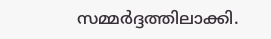സമ്മർദ്ദത്തിലാക്കി.